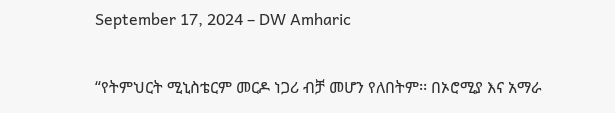September 17, 2024 – DW Amharic

“የትምህርት ሚኒስቴርም መርዶ ነጋሪ ብቻ መሆን የለበትም፡፡ በኦሮሚያ እና አማራ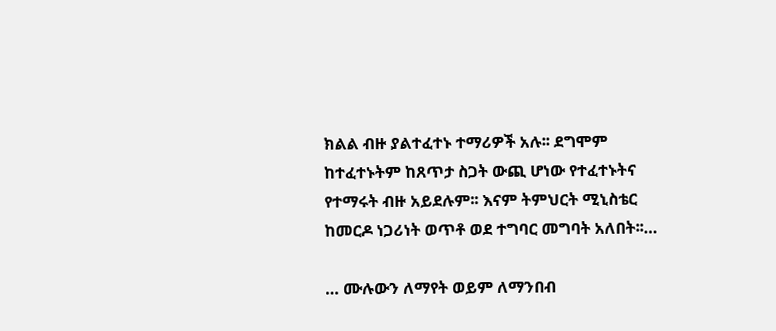ክልል ብዙ ያልተፈተኑ ተማሪዎች አሉ፡፡ ደግሞም ከተፈተኑትም ከጸጥታ ስጋት ውጪ ሆነው የተፈተኑትና የተማሩት ብዙ አይደሉም፡፡ እናም ትምህርት ሚኒስቴር ከመርዶ ነጋሪነት ወጥቶ ወደ ተግባር መግባት አለበት፡፡…

… ሙሉውን ለማየት ወይም ለማንበብ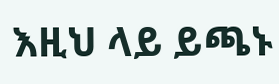እዚህ ላይ ይጫኑ